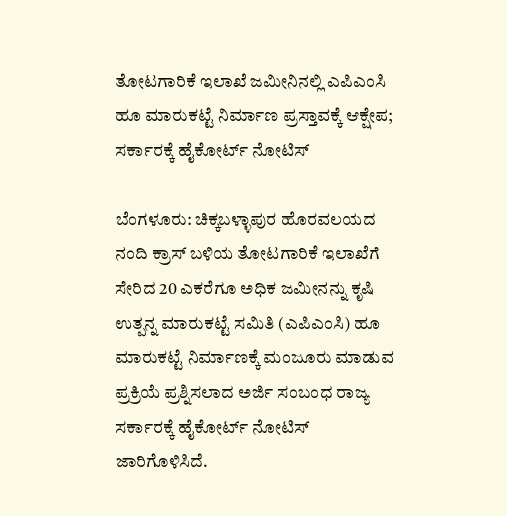ತೋಟಗಾರಿಕೆ ಇಲಾಖೆ ಜಮೀನಿನಲ್ಲಿ ಎಪಿಎಂಸಿ ಹೂ ಮಾರುಕಟ್ಟೆ ನಿರ್ಮಾಣ ಪ್ರಸ್ತಾವಕ್ಕೆ ಆಕ್ಷೇಪ; ಸರ್ಕಾರಕ್ಕೆ ಹೈಕೋರ್ಟ್ ನೋಟಿಸ್

ಬೆಂಗಳೂರು: ಚಿಕ್ಕಬಳ್ಳಾಪುರ ಹೊರವಲಯದ ನಂದಿ ಕ್ರಾಸ್ ಬಳಿಯ ತೋಟಗಾರಿಕೆ ಇಲಾಖೆಗೆ ಸೇರಿದ 20 ಎಕರೆಗೂ ಅಧಿಕ ಜಮೀನನ್ನು ಕೃಷಿ ಉತ್ಪನ್ನ ಮಾರುಕಟ್ಟೆ ಸಮಿತಿ (ಎಪಿಎಂಸಿ) ಹೂ ಮಾರುಕಟ್ಟೆ ನಿರ್ಮಾಣಕ್ಕೆ ಮಂಜೂರು ಮಾಡುವ ಪ್ರಕ್ರಿಯೆ ಪ್ರಶ್ನಿಸಲಾದ ಅರ್ಜಿ ಸಂಬಂಧ ರಾಜ್ಯ ಸರ್ಕಾರಕ್ಕೆ ಹೈಕೋರ್ಟ್ ನೋಟಿಸ್ ಜಾರಿಗೊಳಿಸಿದೆ.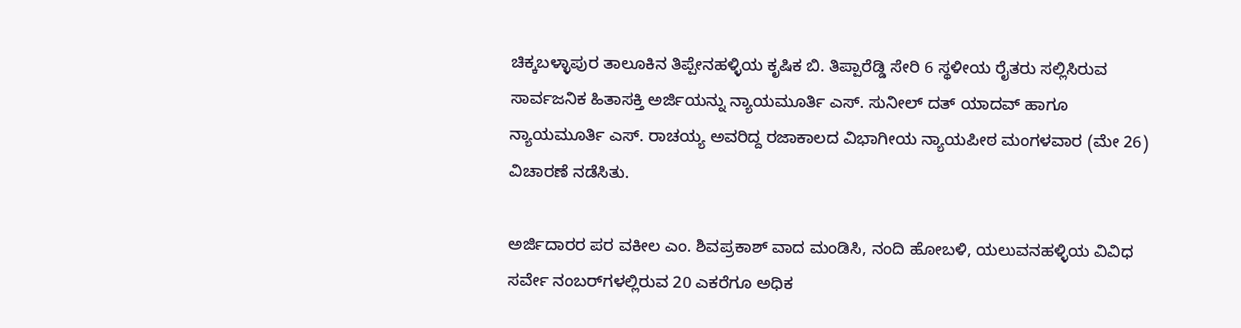ಚಿಕ್ಕಬಳ್ಳಾಪುರ ತಾಲೂಕಿನ ತಿಪ್ಪೇನಹಳ್ಳಿಯ ಕೃಷಿಕ ಬಿ. ತಿಪ್ಪಾರೆಡ್ಡಿ ಸೇರಿ 6 ಸ್ಥಳೀಯ ರೈತರು ಸಲ್ಲಿಸಿರುವ ಸಾರ್ವಜನಿಕ ಹಿತಾಸಕ್ತಿ ಅರ್ಜಿಯನ್ನು ನ್ಯಾಯಮೂರ್ತಿ ಎಸ್. ಸುನೀಲ್ ದತ್ ಯಾದವ್ ಹಾಗೂ ನ್ಯಾಯಮೂರ್ತಿ ಎಸ್. ರಾಚಯ್ಯ ಅವರಿದ್ದ ರಜಾಕಾಲದ ವಿಭಾಗೀಯ ನ್ಯಾಯಪೀಠ ಮಂಗಳವಾರ (ಮೇ 26) ವಿಚಾರಣೆ ನಡೆಸಿತು.

ಅರ್ಜಿದಾರರ ಪರ ವಕೀಲ ಎಂ. ಶಿವಪ್ರಕಾಶ್ ವಾದ ಮಂಡಿಸಿ, ನಂದಿ ಹೋಬಳಿ, ಯಲುವನಹಳ್ಳಿಯ ವಿವಿಧ ಸರ್ವೇ ನಂಬರ್‌ಗಳಲ್ಲಿರುವ 20 ಎಕರೆಗೂ ಅಧಿಕ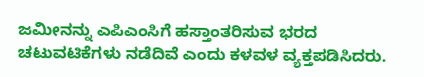ಜಮೀನನ್ನು ಎಪಿಎಂಸಿಗೆ ಹಸ್ತಾಂತರಿಸುವ ಭರದ ಚಟುವಟಿಕೆಗಳು ನಡೆದಿವೆ ಎಂದು ಕಳವಳ ವ್ಯಕ್ತಪಡಿಸಿದರು.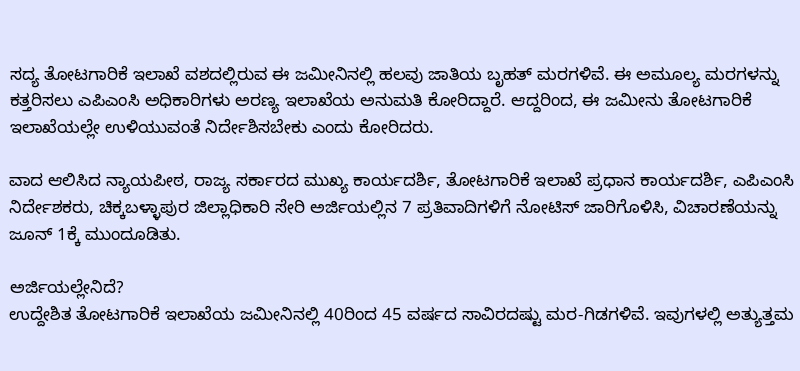ಸದ್ಯ ತೋಟಗಾರಿಕೆ ಇಲಾಖೆ ವಶದಲ್ಲಿರುವ ಈ ಜಮೀನಿನಲ್ಲಿ ಹಲವು ಜಾತಿಯ ಬೃಹತ್ ಮರಗಳಿವೆ. ಈ‌ ಅಮೂಲ್ಯ ಮರಗಳನ್ನು ಕತ್ತರಿಸಲು ಎಪಿಎಂಸಿ ಅಧಿಕಾರಿಗಳು ಅರಣ್ಯ ಇಲಾಖೆಯ ಅನುಮತಿ ಕೋರಿದ್ದಾರೆ. ಆದ್ದರಿಂದ, ಈ ಜಮೀನು ತೋಟಗಾರಿಕೆ ಇಲಾಖೆಯಲ್ಲೇ ಉಳಿಯುವಂತೆ ನಿರ್ದೇಶಿಸಬೇಕು ಎಂದು ಕೋರಿದರು.

ವಾದ ಆಲಿಸಿದ ನ್ಯಾಯಪೀಠ, ರಾಜ್ಯ ಸರ್ಕಾರದ ಮುಖ್ಯ ಕಾರ್ಯದರ್ಶಿ, ತೋಟಗಾರಿಕೆ ಇಲಾಖೆ ಪ್ರಧಾನ ಕಾರ್ಯದರ್ಶಿ, ಎಪಿಎಂಸಿ ನಿರ್ದೇಶಕರು, ಚಿಕ್ಕಬಳ್ಳಾಪುರ ಜಿಲ್ಲಾಧಿಕಾರಿ ಸೇರಿ ಅರ್ಜಿಯಲ್ಲಿನ 7 ಪ್ರತಿವಾದಿಗಳಿಗೆ ನೋಟಿಸ್ ಜಾರಿಗೊಳಿಸಿ, ವಿಚಾರಣೆಯನ್ನು ಜೂನ್ 1ಕ್ಕೆ ಮುಂದೂಡಿತು.

ಅರ್ಜಿಯಲ್ಲೇನಿದೆ?
ಉದ್ದೇಶಿತ ತೋಟಗಾರಿಕೆ ಇಲಾಖೆಯ ಜಮೀನಿನಲ್ಲಿ 40ರಿಂದ 45 ವರ್ಷದ ಸಾವಿರದಷ್ಟು ಮರ-ಗಿಡಗಳಿವೆ. ಇವುಗಳಲ್ಲಿ ಅತ್ಯುತ್ತಮ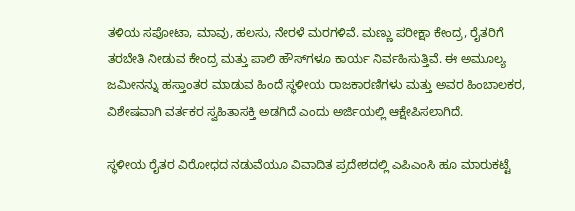ತಳಿಯ ಸಪೋಟಾ, ಮಾವು, ಹಲಸು, ನೇರಳೆ ಮರಗಳಿವೆ. ಮಣ್ಣು ಪರೀಕ್ಷಾ ಕೇಂದ್ರ, ರೈತರಿಗೆ ತರಬೇತಿ ನೀಡುವ ಕೇಂದ್ರ ಮತ್ತು ಪಾಲಿ ಹೌಸ್‌ಗಳೂ ಕಾರ್ಯ ನಿರ್ವಹಿಸುತ್ತಿವೆ. ಈ ಅಮೂಲ್ಯ ಜಮೀನನ್ನು ಹಸ್ತಾಂತರ ಮಾಡುವ ಹಿಂದೆ ಸ್ಥಳೀಯ ರಾಜಕಾರಣಿಗಳು ಮತ್ತು ಅವರ ಹಿಂಬಾಲಕರ, ವಿಶೇಷವಾಗಿ ವರ್ತಕರ ಸ್ವಹಿತಾಸಕ್ತಿ ಅಡಗಿದೆ ಎಂದು ಅರ್ಜಿಯಲ್ಲಿ ಆಕ್ಷೇಪಿಸಲಾಗಿದೆ.

ಸ್ಥಳೀಯ ರೈತರ ವಿರೋಧದ ನಡುವೆಯೂ ವಿವಾದಿತ ಪ್ರದೇಶದಲ್ಲಿ ಎಪಿಎಂಸಿ ಹೂ ಮಾರುಕಟ್ಟೆ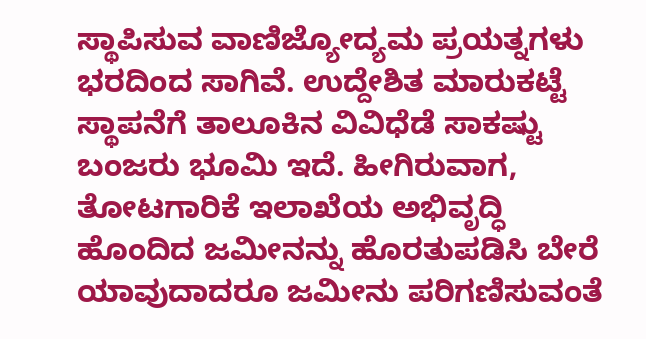ಸ್ಥಾಪಿಸುವ ವಾಣಿಜ್ಯೋದ್ಯಮ ಪ್ರಯತ್ನಗಳು ಭರದಿಂದ ಸಾಗಿವೆ. ಉದ್ದೇಶಿತ ಮಾರುಕಟ್ಟೆ ಸ್ಥಾಪನೆಗೆ ತಾಲೂಕಿನ ವಿವಿಧೆಡೆ ಸಾಕಷ್ಟು ಬಂಜರು ಭೂಮಿ ಇದೆ‌‌. ಹೀಗಿರುವಾಗ, ತೋಟಗಾರಿಕೆ ಇಲಾಖೆಯ ಅಭಿವೃದ್ಧಿ ಹೊಂದಿದ ಜಮೀನನ್ನು ಹೊರತುಪಡಿಸಿ ಬೇರೆ ಯಾವುದಾದರೂ ಜಮೀನು ಪರಿಗಣಿಸುವಂತೆ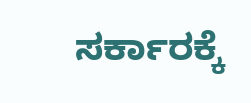ಸರ್ಕಾರಕ್ಕೆ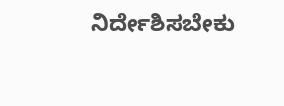ನಿರ್ದೇಶಿಸಬೇಕು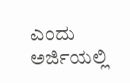ಎಂದು ಅರ್ಜಿಯಲ್ಲಿ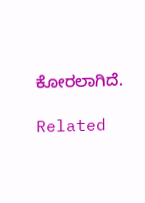ಕೋರಲಾಗಿದೆ.

Related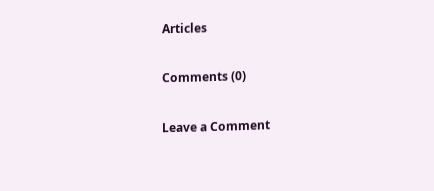Articles

Comments (0)

Leave a Comment